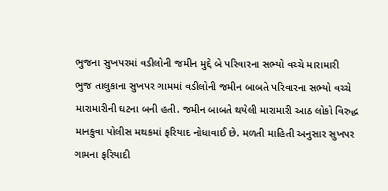ભુજના સુખપરમાં વડીલોની જમીન મુદ્દે બે પરિવારના સભ્યો વચ્ચે મારામારી
ભુજ તાલુકાના સુખપર ગામમાં વડીલોની જમીન બાબતે પરિવારના સભ્યો વચ્ચે મારામારીની ઘટના બની હતી. જમીન બાબતે થયેલી મારામારી આઠ લોકો વિરુદ્ધ માનકુવા પોલીસ મથકમાં ફરિયાદ નોધાવાઈ છે. મળતી માહિતી અનુસાર સુખપર ગામના ફરિયાદી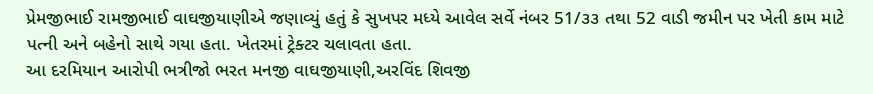પ્રેમજીભાઈ રામજીભાઈ વાઘજીયાણીએ જણાવ્યું હતું કે સુખપર મધ્યે આવેલ સર્વે નંબર 51/૩૩ તથા 52 વાડી જમીન પર ખેતી કામ માટે પત્ની અને બહેનો સાથે ગયા હતા. ખેતરમાં ટ્રેક્ટર ચલાવતા હતા.
આ દરમિયાન આરોપી ભત્રીજો ભરત મનજી વાઘજીયાણી,અરવિંદ શિવજી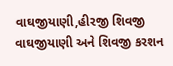વાઘજીયાણી,હીરજી શિવજી વાઘજીયાણી અને શિવજી કરશન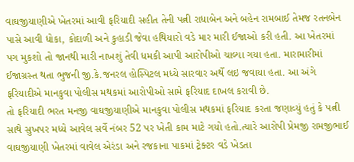વાઘજીયાણીએ ખેતરમાં આવી ફરિયાદી સહીત તેની પત્ની રાધાબેન અને બહેન રામબાઈ તેમજ રતનબેન પાસે આવી ધોકા, કોદાળી અને કુહાડી જેવા હથિયારો વડે માર મારી ઈજાઓ કરી હતી. આ ખેતરમાં પગ મુકશો તો જાનથી મારી નાખશું તેવી ધમકી આપી આરોપીઓ ચાલ્યા ગયા હતા. મારામારીમાં ઈજાગ્રસ્ત થતા ભુજની જી.કે.જનરલ હોસ્પિટલ મધ્યે સારવાર અર્થે લઇ જવાયા હતા. આ અંગે ફરિયાદીએ માનકુવા પોલીસ મથકમાં આરોપીઓ સામે ફરિયાદ દાખલ કરાવી છે.
તો ફરિયાદી ભરત મનજી વાઘજીયાણીએ માનકુવા પોલીસ મથકમાં ફરિયાદ કરતા જણાવ્યું હતું કે પત્ની સાથે સુખપર મધ્યે આવેલ સર્વે નંબર 52 પર ખેતી કામ માટે ગયો હતો.ત્યારે આરોપી પ્રેમજી રામજીભાઈ વાઘજીયાણી ખેતરમાં વાવેલ એરંડા અને રજકાના પાકમાં ટ્રેક્ટર વડે ખેડતા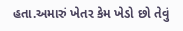હતા.અમારું ખેતર કેમ ખેડો છો તેવું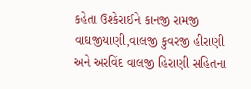કહેતા ઉશ્કેરાઈને કાનજી રામજી વાઘજીયાણી,વાલજી કુવરજી હીરાણી અને અરવિંદ વાલજી હિરાણી સહિતના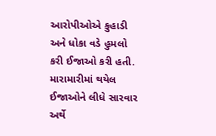આરોપીઓએ કુહાડી અને ધોકા વડે હુમલો કરી ઈજાઓ કરી હતી. મારામારીમાં થયેલ ઈજાઓને લીધે સારવાર અર્થે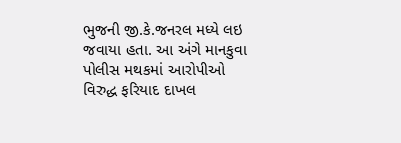ભુજની જી.કે.જનરલ મધ્યે લઇ જવાયા હતા. આ અંગે માનકુવા પોલીસ મથકમાં આરોપીઓ વિરુદ્ધ ફરિયાદ દાખલ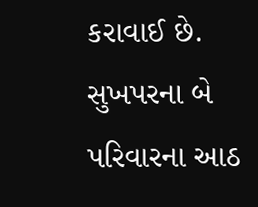કરાવાઈ છે. સુખપરના બે પરિવારના આઠ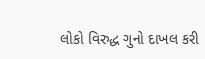લોકો વિરુદ્ધ ગુનો દાખલ કરી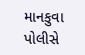માનકુવા પોલીસે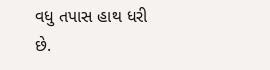વધુ તપાસ હાથ ધરી છે.